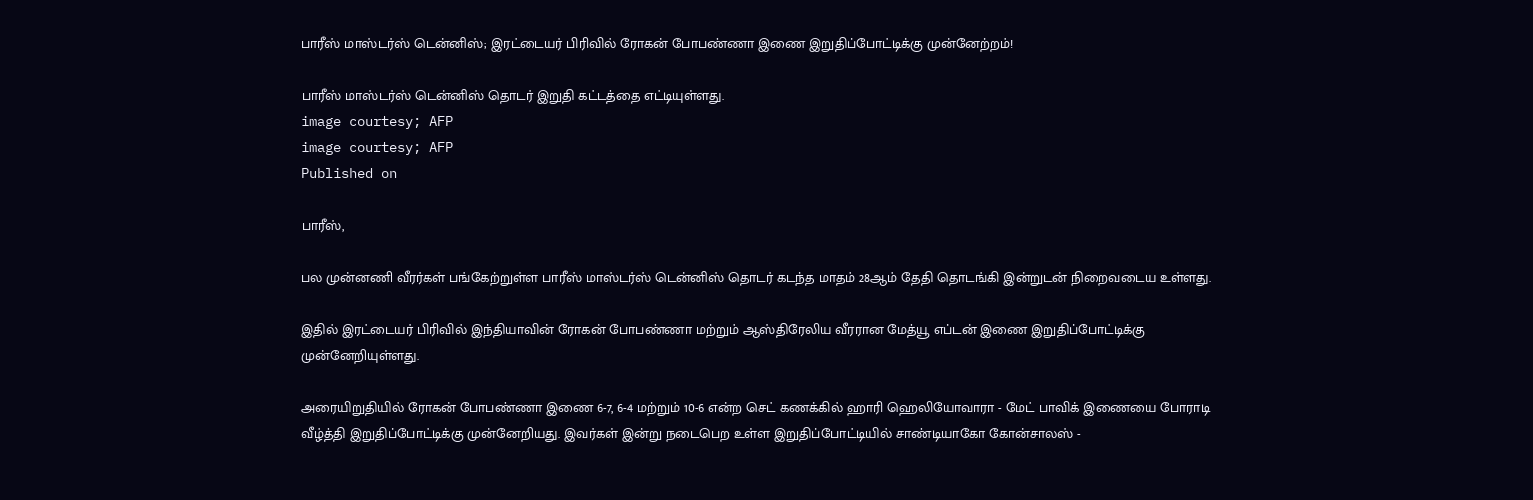பாரீஸ் மாஸ்டர்ஸ் டென்னிஸ்; இரட்டையர் பிரிவில் ரோகன் போபண்ணா இணை இறுதிப்போட்டிக்கு முன்னேற்றம்!

பாரீஸ் மாஸ்டர்ஸ் டென்னிஸ் தொடர் இறுதி கட்டத்தை எட்டியுள்ளது.
image courtesy; AFP
image courtesy; AFP
Published on

பாரீஸ்,

பல முன்னணி வீரர்கள் பங்கேற்றுள்ள பாரீஸ் மாஸ்டர்ஸ் டென்னிஸ் தொடர் கடந்த மாதம் 28ஆம் தேதி தொடங்கி இன்றுடன் நிறைவடைய உள்ளது.

இதில் இரட்டையர் பிரிவில் இந்தியாவின் ரோகன் போபண்ணா மற்றும் ஆஸ்திரேலிய வீரரான மேத்யூ எப்டன் இணை இறுதிப்போட்டிக்கு முன்னேறியுள்ளது.

அரையிறுதியில் ரோகன் போபண்ணா இணை 6-7, 6-4 மற்றும் 10-6 என்ற செட் கணக்கில் ஹாரி ஹெலியோவாரா - மேட் பாவிக் இணையை போராடி வீழ்த்தி இறுதிப்போட்டிக்கு முன்னேறியது. இவர்கள் இன்று நடைபெற உள்ள இறுதிப்போட்டியில் சாண்டியாகோ கோன்சாலஸ் -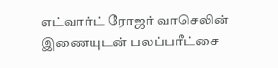எட்வார்ட் ரோஜர் வாசெலின் இணையுடன் பலப்பரீட்சை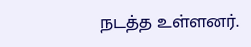நடத்த உள்ளனர்.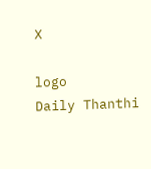X

logo
Daily Thanthi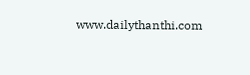www.dailythanthi.com